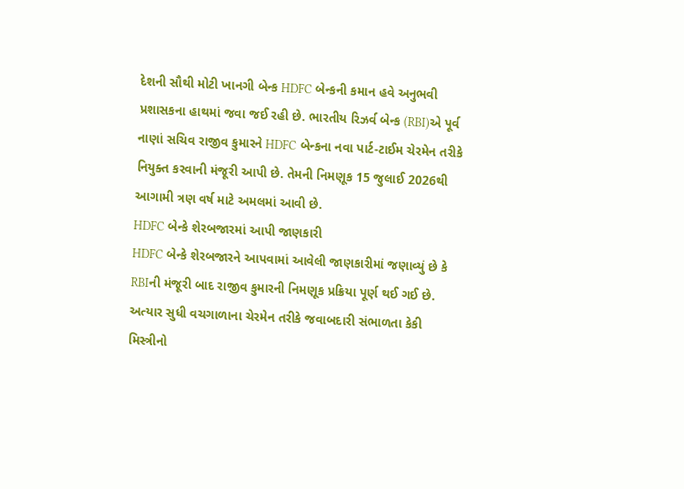દેશની સૌથી મોટી ખાનગી બેન્ક HDFC બેન્કની કમાન હવે અનુભવી પ્રશાસકના હાથમાં જવા જઈ રહી છે. ભારતીય રિઝર્વ બેન્ક (RBI)એ પૂર્વ નાણાં સચિવ રાજીવ કુમારને HDFC બેન્કના નવા પાર્ટ-ટાઈમ ચેરમેન તરીકે નિયુક્ત કરવાની મંજૂરી આપી છે. તેમની નિમણૂક 15 જુલાઈ 2026થી આગામી ત્રણ વર્ષ માટે અમલમાં આવી છે.
HDFC બેન્કે શેરબજારમાં આપી જાણકારી
HDFC બેન્કે શેરબજારને આપવામાં આવેલી જાણકારીમાં જણાવ્યું છે કે RBIની મંજૂરી બાદ રાજીવ કુમારની નિમણૂક પ્રક્રિયા પૂર્ણ થઈ ગઈ છે. અત્યાર સુધી વચગાળાના ચેરમેન તરીકે જવાબદારી સંભાળતા કેકી મિસ્ત્રીનો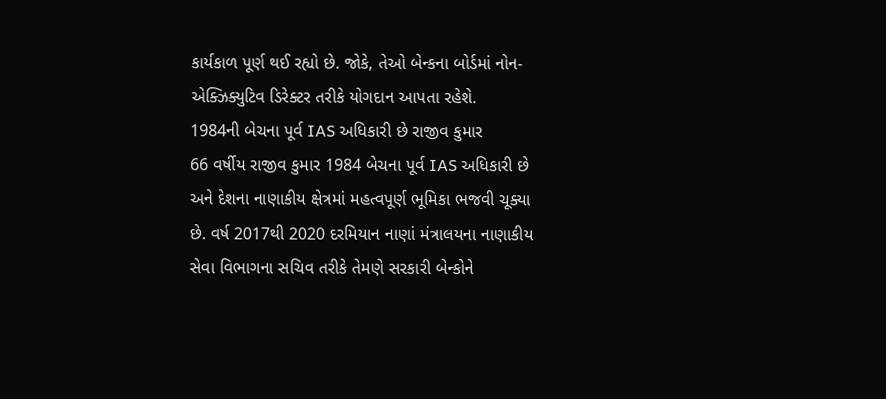કાર્યકાળ પૂર્ણ થઈ રહ્યો છે. જોકે, તેઓ બેન્કના બોર્ડમાં નોન-એક્ઝિક્યુટિવ ડિરેક્ટર તરીકે યોગદાન આપતા રહેશે.
1984ની બેચના પૂર્વ IAS અધિકારી છે રાજીવ કુમાર
66 વર્ષીય રાજીવ કુમાર 1984 બેચના પૂર્વ IAS અધિકારી છે અને દેશના નાણાકીય ક્ષેત્રમાં મહત્વપૂર્ણ ભૂમિકા ભજવી ચૂક્યા છે. વર્ષ 2017થી 2020 દરમિયાન નાણાં મંત્રાલયના નાણાકીય સેવા વિભાગના સચિવ તરીકે તેમણે સરકારી બેન્કોને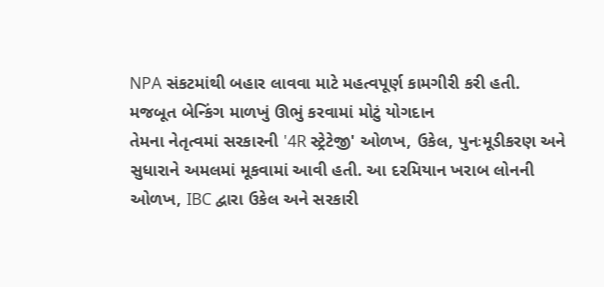NPA સંકટમાંથી બહાર લાવવા માટે મહત્વપૂર્ણ કામગીરી કરી હતી.
મજબૂત બેન્કિંગ માળખું ઊભું કરવામાં મોટું યોગદાન
તેમના નેતૃત્વમાં સરકારની '4R સ્ટ્રેટેજી' ઓળખ, ઉકેલ, પુનઃમૂડીકરણ અને સુધારાને અમલમાં મૂકવામાં આવી હતી. આ દરમિયાન ખરાબ લોનની ઓળખ, IBC દ્વારા ઉકેલ અને સરકારી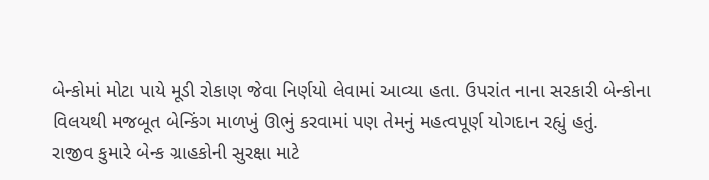બેન્કોમાં મોટા પાયે મૂડી રોકાણ જેવા નિર્ણયો લેવામાં આવ્યા હતા. ઉપરાંત નાના સરકારી બેન્કોના વિલયથી મજબૂત બેન્કિંગ માળખું ઊભું કરવામાં પણ તેમનું મહત્વપૂર્ણ યોગદાન રહ્યું હતું.
રાજીવ કુમારે બેન્ક ગ્રાહકોની સુરક્ષા માટે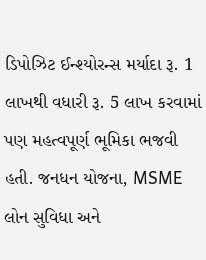ડિપોઝિટ ઈન્શ્યોરન્સ મર્યાદા રૂ. 1 લાખથી વધારી રૂ. 5 લાખ કરવામાં પણ મહત્વપૂર્ણ ભૂમિકા ભજવી હતી. જનધન યોજના, MSME લોન સુવિધા અને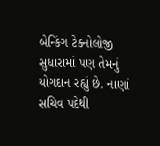બેન્કિંગ ટેક્નોલોજી સુધારામાં પણ તેમનું યોગદાન રહ્યું છે. નાણાં સચિવ પદેથી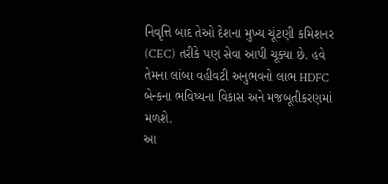નિવૃત્તિ બાદ તેઓ દેશના મુખ્ય ચૂંટણી કમિશનર (CEC) તરીકે પણ સેવા આપી ચૂક્યા છે. હવે તેમના લાંબા વહીવટી અનુભવનો લાભ HDFC બેન્કના ભવિષ્યના વિકાસ અને મજબૂતીકરણમાં મળશે.
આ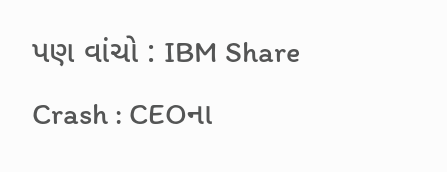પણ વાંચો : IBM Share Crash : CEOના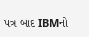પત્ર બાદ IBMનો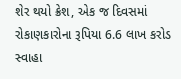શેર થયો ક્રેશ, એક જ દિવસમાં રોકાણકારોના રૂપિયા 6.6 લાખ કરોડ સ્વાહા